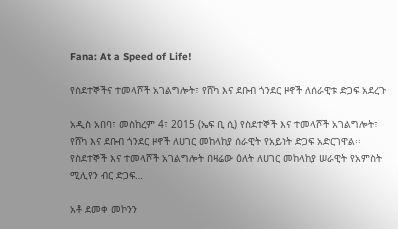Fana: At a Speed of Life!

የስደተኞችና ተመላሾች አገልግሎት፣ የሸካ እና ደቡብ ጎንደር ዞኖች ለሰራዊቱ ድጋፍ አደረጉ

አዲስ አበባ፣ መስከረም 4፣ 2015 (ኤፍ ቢ ሲ) የስደተኞች እና ተመላሾች አገልግሎት፣ የሸካ እና ደቡብ ጎንደር ዞኖች ለሀገር መከላከያ ሰራዊት የአይነት ድጋፍ አድርገዋል፡፡   የስደተኞች እና ተመላሾች አገልግሎት በዛሬው ዕለት ለሀገር መከላከያ ሠራዊት የአምስት ሚሊየን ብር ድጋፍ…

አቶ ደመቀ መኮንን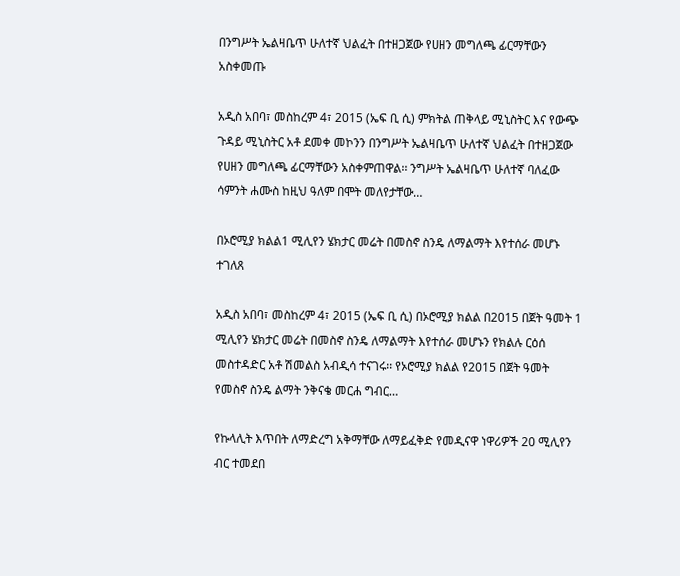በንግሥት ኤልዛቤጥ ሁለተኛ ህልፈት በተዘጋጀው የሀዘን መግለጫ ፊርማቸውን አስቀመጡ

አዲስ አበባ፣ መስከረም 4፣ 2015 (ኤፍ ቢ ሲ) ምክትል ጠቅላይ ሚኒስትር እና የውጭ ጉዳይ ሚኒስትር አቶ ደመቀ መኮንን በንግሥት ኤልዛቤጥ ሁለተኛ ህልፈት በተዘጋጀው የሀዘን መግለጫ ፊርማቸውን አስቀምጠዋል፡፡ ንግሥት ኤልዛቤጥ ሁለተኛ ባለፈው ሳምንት ሐሙስ ከዚህ ዓለም በሞት መለየታቸው…

በኦሮሚያ ክልል1 ሚሊየን ሄክታር መሬት በመስኖ ስንዴ ለማልማት እየተሰራ መሆኑ ተገለጸ

አዲስ አበባ፣ መስከረም 4፣ 2015 (ኤፍ ቢ ሲ) በኦሮሚያ ክልል በ2015 በጀት ዓመት 1 ሚሊየን ሄክታር መሬት በመስኖ ስንዴ ለማልማት እየተሰራ መሆኑን የክልሉ ርዕሰ መስተዳድር አቶ ሽመልስ አብዲሳ ተናገሩ፡፡ የኦሮሚያ ክልል የ2015 በጀት ዓመት የመስኖ ስንዴ ልማት ንቅናቄ መርሐ ግብር…

የኩላሊት እጥበት ለማድረግ አቅማቸው ለማይፈቅድ የመዲናዋ ነዋሪዎች 20 ሚሊየን ብር ተመደበ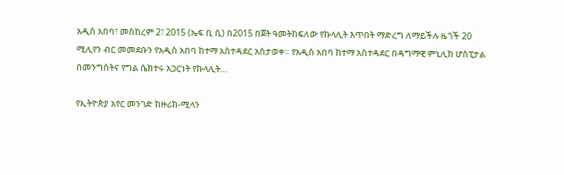አዲስ አበባ፣ መስከረም 2፣ 2015 (ኤፍ ቢ ሲ) በ2015 በጀት ዓመትከፍለው የኩላሊት እጥበት ማድረግ ለማይችሉ ዜጎች 20 ሚሊየን ብር መመደቡን የአዲስ አበባ ከተማ አስተዳደር አስታወቀ። የአዲስ አበባ ከተማ አስተዳደር በዳግማዊ ምኒሊክ ሆስፒታል በመንግስትና የግል ሴክተሩ አጋርነት የኩላሊት…

የኢትዮጵያ አየር መንገድ ከዙሪክ-ሚላን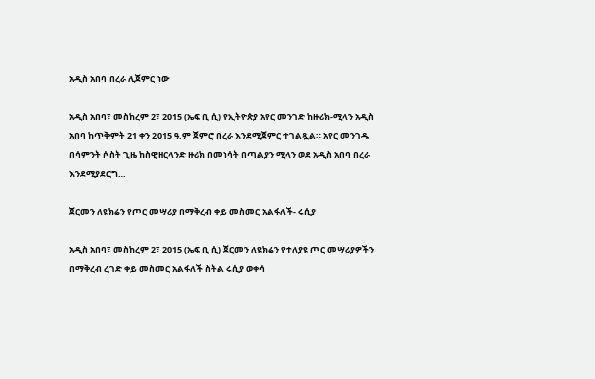አዲስ አበባ በረራ ሊጀምር ነው

አዲስ አበባ፣ መስከረም 2፣ 2015 (ኤፍ ቢ ሲ) የኢትዮጵያ አየር መንገድ ከዙሪክ-ሚላን አዲስ አበባ ከጥቅምት 21 ቀን 2015 ዓ.ም ጀምሮ በረራ እንደሚጀምር ተገልጿል። አየር መንገዱ በሳምንት ሶስት ጊዜ ከስዊዘርላንድ ዙሪክ በመነሳት በጣልያን ሚላን ወደ አዲስ አበባ በረራ እንደሚያደርግ…

ጀርመን ለዩክሬን የጦር መሣሪያ በማቅረብ ቀይ መስመር አልፋለች- ሩሲያ

አዲስ አበባ፣ መስከረም 2፣ 2015 (ኤፍ ቢ ሲ) ጀርመን ለዩክሬን የተለያዩ ጦር መሣሪያዎችን በማቅረብ ረገድ ቀይ መስመር አልፋለች ስትል ሩሲያ ወቀሳ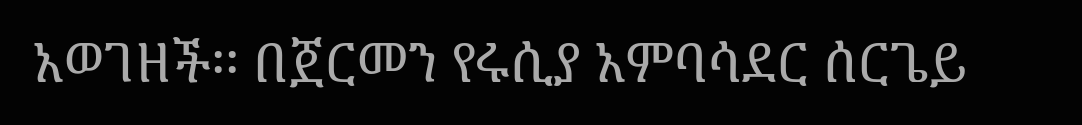አወገዘች፡፡ በጀርመን የሩሲያ አምባሳደር ሰርጌይ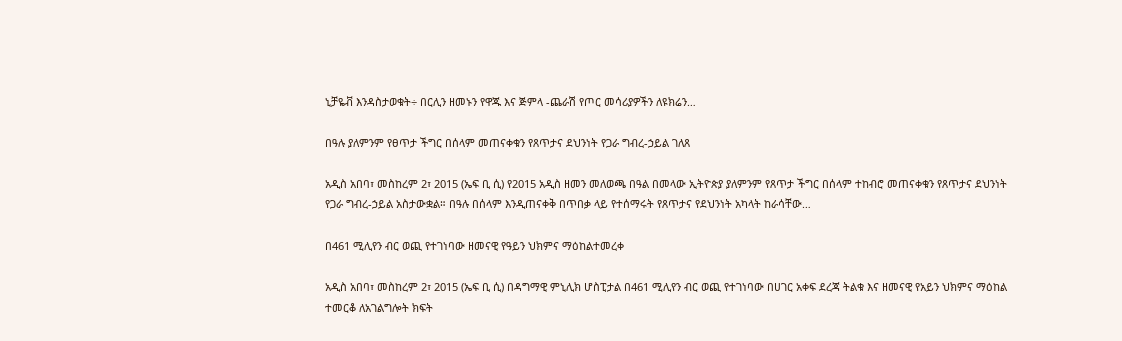ኒቻዬቭ እንዳስታወቁት÷ በርሊን ዘመኑን የዋጁ እና ጅምላ -ጨራሽ የጦር መሳሪያዎችን ለዩክሬን…

በዓሉ ያለምንም የፀጥታ ችግር በሰላም መጠናቀቁን የጸጥታና ደህንነት የጋራ ግብረ-ኃይል ገለጸ

አዲስ አበባ፣ መስከረም 2፣ 2015 (ኤፍ ቢ ሲ) የ2015 አዲስ ዘመን መለወጫ በዓል በመላው ኢትዮጵያ ያለምንም የጸጥታ ችግር በሰላም ተከብሮ መጠናቀቁን የጸጥታና ደህንነት የጋራ ግብረ-ኃይል አስታውቋል። በዓሉ በሰላም እንዲጠናቀቅ በጥበቃ ላይ የተሰማሩት የጸጥታና የደህንነት አካላት ከራሳቸው…

በ461 ሚሊየን ብር ወጪ የተገነባው ዘመናዊ የዓይን ህክምና ማዕከልተመረቀ

አዲስ አበባ፣ መስከረም 2፣ 2015 (ኤፍ ቢ ሲ) በዳግማዊ ምኒሊክ ሆስፒታል በ461 ሚሊየን ብር ወጪ የተገነባው በሀገር አቀፍ ደረጃ ትልቁ እና ዘመናዊ የአይን ህክምና ማዕከል ተመርቆ ለአገልግሎት ክፍት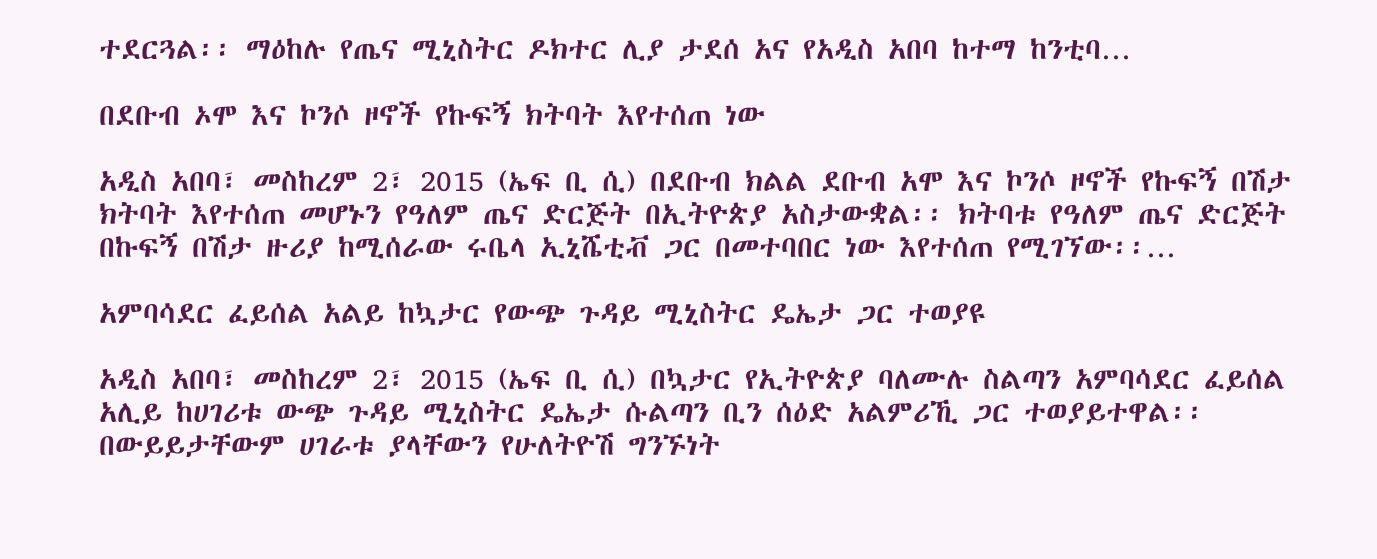ተደርጓል፡፡ ማዕከሉ የጤና ሚኒስትር ዶክተር ሊያ ታደሰ አና የአዲስ አበባ ከተማ ከንቲባ…

በደቡብ ኦሞ እና ኮንሶ ዞኖች የኩፍኝ ክትባት እየተሰጠ ነው

አዲስ አበባ፣ መስከረም 2፣ 2015 (ኤፍ ቢ ሲ) በደቡብ ክልል ደቡብ አሞ እና ኮንሶ ዞኖች የኩፍኝ በሽታ ክትባት እየተሰጠ መሆኑን የዓለም ጤና ድርጅት በኢትዮጵያ አስታውቋል፡፡ ክትባቱ የዓለም ጤና ድርጅት በኩፍኝ በሽታ ዙሪያ ከሚሰራው ሩቤላ ኢኒሼቲቭ ጋር በመተባበር ነው እየተሰጠ የሚገኘው፡፡…

አምባሳደር ፈይሰል አልይ ከኳታር የውጭ ጉዳይ ሚኒስትር ዴኤታ ጋር ተወያዩ

አዲስ አበባ፣ መስከረም 2፣ 2015 (ኤፍ ቢ ሲ) በኳታር የኢትዮጵያ ባለሙሉ ስልጣን አምባሳደር ፈይሰል አሊይ ከሀገሪቱ ውጭ ጉዳይ ሚኒስትር ዴኤታ ሱልጣን ቢን ሰዕድ አልምሪኺ ጋር ተወያይተዋል፡፡ በውይይታቸውም ሀገራቱ ያላቸውን የሁለትዮሽ ግንኙነት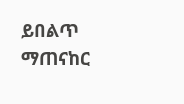ይበልጥ ማጠናከር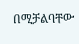በሚቻልባቸው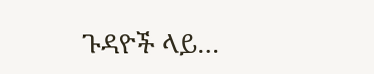ጉዳዮች ላይ…